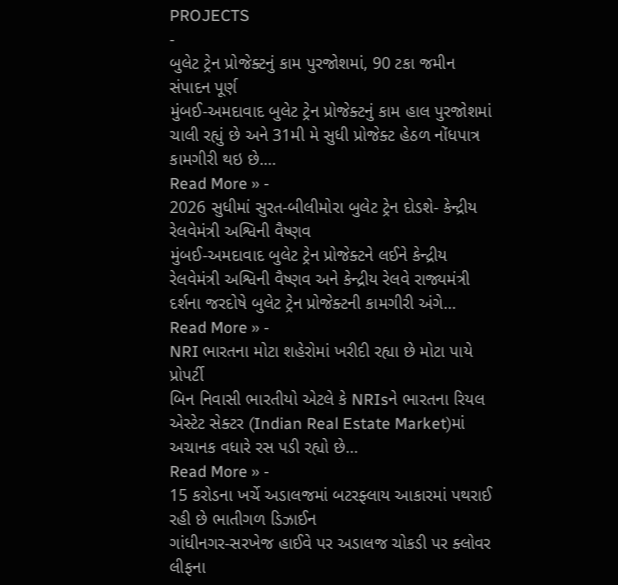PROJECTS
-
બુલેટ ટ્રેન પ્રોજેક્ટનું કામ પુરજોશમાં, 90 ટકા જમીન સંપાદન પૂર્ણ
મુંબઈ-અમદાવાદ બુલેટ ટ્રેન પ્રોજેક્ટનું કામ હાલ પુરજોશમાં ચાલી રહ્યું છે અને 31મી મે સુધી પ્રોજેક્ટ હેઠળ નોંધપાત્ર કામગીરી થઇ છે.…
Read More » -
2026 સુધીમાં સુરત-બીલીમોરા બુલેટ ટ્રેન દોડશે- કેન્દ્રીય રેલવેમંત્રી અશ્વિની વૈષ્ણવ
મુંબઈ-અમદાવાદ બુલેટ ટ્રેન પ્રોજેક્ટને લઈને કેન્દ્રીય રેલવેમંત્રી અશ્વિની વૈષ્ણવ અને કેન્દ્રીય રેલવે રાજ્યમંત્રી દર્શના જરદોષે બુલેટ ટ્રેન પ્રોજેક્ટની કામગીરી અંગે…
Read More » -
NRI ભારતના મોટા શહેરોમાં ખરીદી રહ્યા છે મોટા પાયે પ્રોપર્ટી
બિન નિવાસી ભારતીયો એટલે કે NRIsને ભારતના રિયલ એસ્ટેટ સેક્ટર (Indian Real Estate Market)માં અચાનક વધારે રસ પડી રહ્યો છે…
Read More » -
15 કરોડના ખર્ચે અડાલજમાં બટરફ્લાય આકારમાં પથરાઈ રહી છે ભાતીગળ ડિઝાઈન
ગાંધીનગર-સરખેજ હાઈવે પર અડાલજ ચોકડી પર ક્લોવર લીફના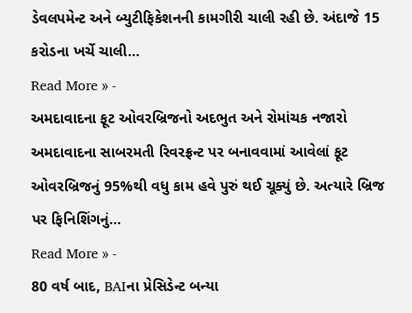ડેવલપમેન્ટ અને બ્યુટીફિકેશનની કામગીરી ચાલી રહી છે. અંદાજે 15 કરોડના ખર્ચે ચાલી…
Read More » -
અમદાવાદના ફૂટ ઓવરબ્રિજનો અદભુત અને રોમાંચક નજારો
અમદાવાદના સાબરમતી રિવરફ્રન્ટ પર બનાવવામાં આવેલાં ફૂટ ઓવરબ્રિજનું 95%થી વધુ કામ હવે પુરું થઈ ચૂક્યું છે. અત્યારે બ્રિજ પર ફિનિશિંગનું…
Read More » -
80 વર્ષ બાદ, BAIના પ્રેસિડેન્ટ બન્યા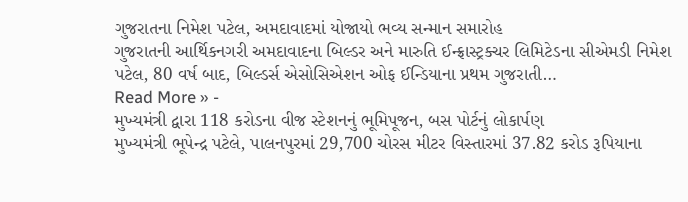ગુજરાતના નિમેશ પટેલ, અમદાવાદમાં યોજાયો ભવ્ય સન્માન સમારોહ
ગુજરાતની આર્થિકનગરી અમદાવાદના બિલ્ડર અને મારુતિ ઈન્ફ્રાસ્ટ્રક્ચર લિમિટેડના સીએમડી નિમેશ પટેલ, 80 વર્ષ બાદ, બિલ્ડર્સ એસોસિએશન ઓફ ઈન્ડિયાના પ્રથમ ગુજરાતી…
Read More » -
મુખ્યમંત્રી દ્વારા 118 કરોડના વીજ સ્ટેશનનું ભૂમિપૂજન, બસ પોર્ટનું લોકાર્પણ
મુખ્યમંત્રી ભૂપેન્દ્ર પટેલે, પાલનપુરમાં 29,700 ચોરસ મીટર વિસ્તારમાં 37.82 કરોડ રૂપિયાના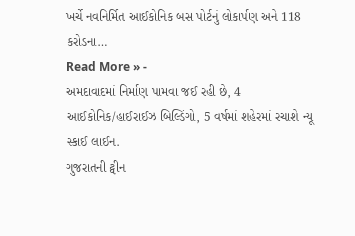ખર્ચે નવનિર્મિત આઈકોનિક બસ પોર્ટનું લોકાર્પણ અને 118 કરોડના…
Read More » -
અમદાવાદમાં નિર્માણ પામવા જઈ રહી છે, 4 આઈકોનિક/હાઈરાઈઝ બિલ્ડિંગો, 5 વર્ષમાં શહેરમાં રચાશે ન્યૂ સ્કાઈ લાઈન.
ગુજરાતની ટ્વીન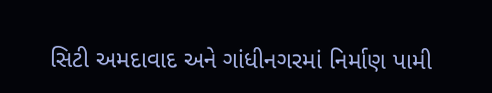સિટી અમદાવાદ અને ગાંધીનગરમાં નિર્માણ પામી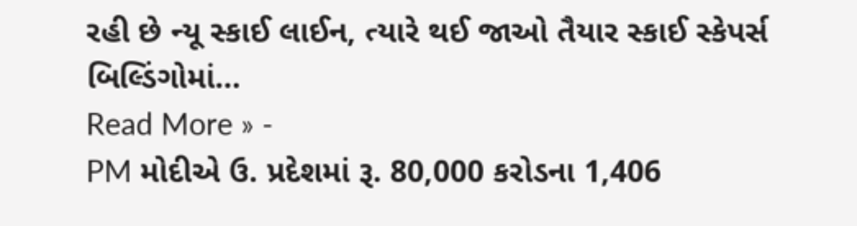રહી છે ન્યૂ સ્કાઈ લાઈન, ત્યારે થઈ જાઓ તૈયાર સ્કાઈ સ્કેપર્સ બિલ્ડિંગોમાં…
Read More » -
PM મોદીએ ઉ. પ્રદેશમાં રૂ. 80,000 કરોડના 1,406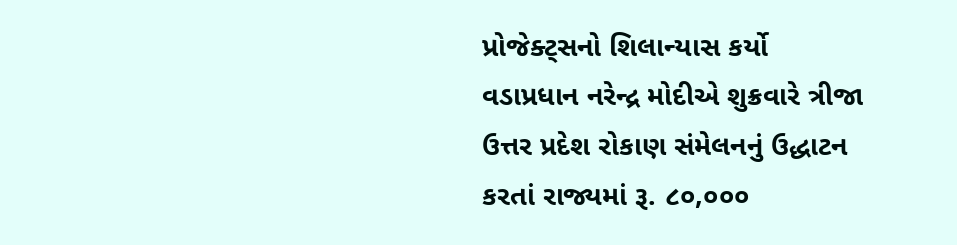પ્રોજેક્ટ્સનો શિલાન્યાસ કર્યો
વડાપ્રધાન નરેન્દ્ર મોદીએ શુક્રવારે ત્રીજા ઉત્તર પ્રદેશ રોકાણ સંમેલનનું ઉદ્ધાટન કરતાં રાજ્યમાં રૂ. ૮૦,૦૦૦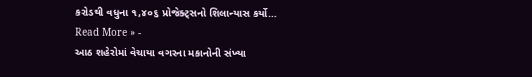કરોડથી વધુના ૧,૪૦૬ પ્રોજેક્ટ્સનો શિલાન્યાસ કર્યો…
Read More » -
આઠ શહેરોમાં વેચાયા વગરના મકાનોની સંખ્યા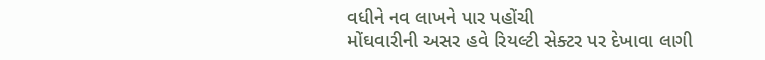વધીને નવ લાખને પાર પહોંચી
મોંઘવારીની અસર હવે રિયલ્ટી સેક્ટર પર દેખાવા લાગી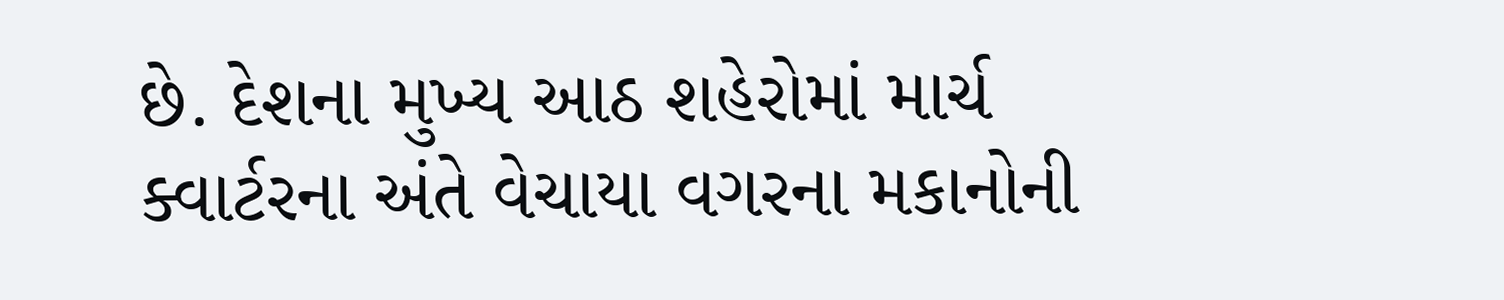છે. દેશના મુખ્ય આઠ શહેરોમાં માર્ચ ક્વાર્ટરના અંતે વેચાયા વગરના મકાનોની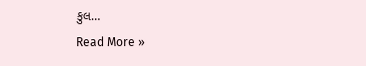કુલ…
Read More »